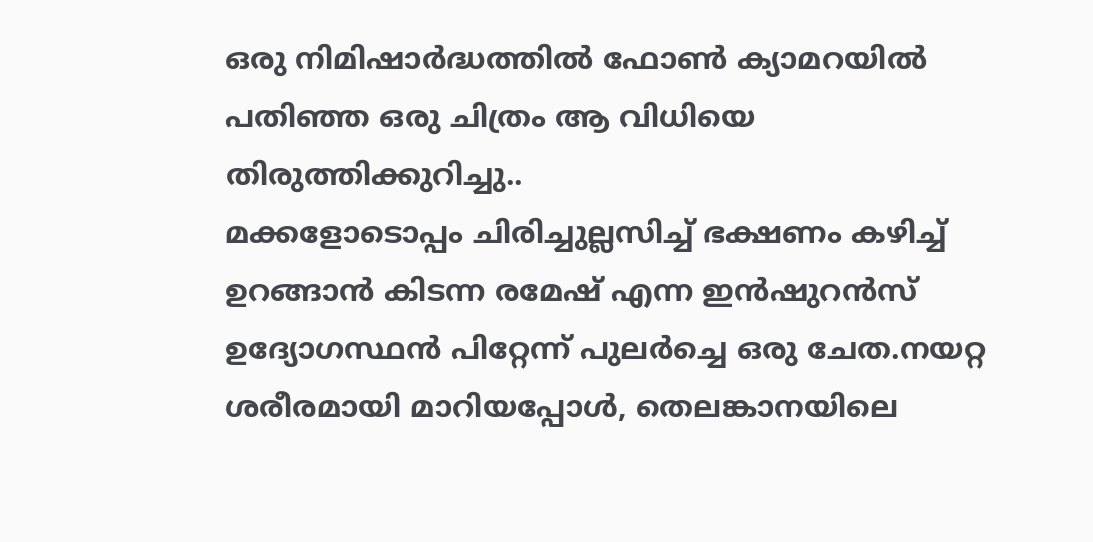ഒരു നിമിഷാർദ്ധത്തിൽ ഫോൺ ക്യാമറയിൽ പതിഞ്ഞ ഒരു ചിത്രം ആ വിധിയെ തിരുത്തിക്കുറിച്ചു..
മക്കളോടൊപ്പം ചിരിച്ചുല്ലസിച്ച് ഭക്ഷണം കഴിച്ച് ഉറങ്ങാൻ കിടന്ന രമേഷ് എന്ന ഇൻഷുറൻസ് ഉദ്യോഗസ്ഥൻ പിറ്റേന്ന് പുലർച്ചെ ഒരു ചേത.നയറ്റ ശരീരമായി മാറിയപ്പോൾ, തെലങ്കാനയിലെ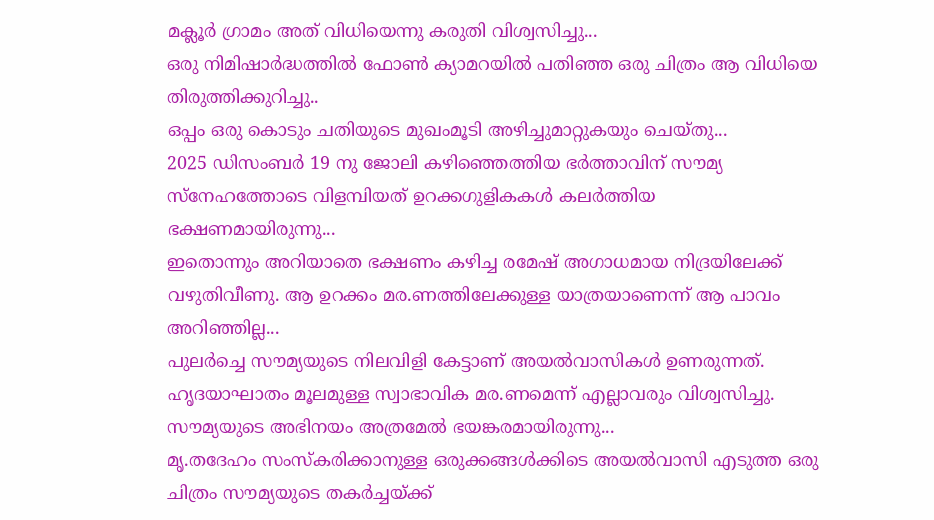മക്ലൂർ ഗ്രാമം അത് വിധിയെന്നു കരുതി വിശ്വസിച്ചു...
ഒരു നിമിഷാർദ്ധത്തിൽ ഫോൺ ക്യാമറയിൽ പതിഞ്ഞ ഒരു ചിത്രം ആ വിധിയെ തിരുത്തിക്കുറിച്ചു..
ഒപ്പം ഒരു കൊടും ചതിയുടെ മുഖംമൂടി അഴിച്ചുമാറ്റുകയും ചെയ്തു...
2025 ഡിസംബർ 19 നു ജോലി കഴിഞ്ഞെത്തിയ ഭർത്താവിന് സൗമ്യ സ്നേഹത്തോടെ വിളമ്പിയത് ഉറക്കഗുളികകൾ കലർത്തിയ ഭക്ഷണമായിരുന്നു...
ഇതൊന്നും അറിയാതെ ഭക്ഷണം കഴിച്ച രമേഷ് അഗാധമായ നിദ്രയിലേക്ക് വഴുതിവീണു. ആ ഉറക്കം മര.ണത്തിലേക്കുള്ള യാത്രയാണെന്ന് ആ പാവം അറിഞ്ഞില്ല...
പുലർച്ചെ സൗമ്യയുടെ നിലവിളി കേട്ടാണ് അയൽവാസികൾ ഉണരുന്നത്. ഹൃദയാഘാതം മൂലമുള്ള സ്വാഭാവിക മര.ണമെന്ന് എല്ലാവരും വിശ്വസിച്ചു. സൗമ്യയുടെ അഭിനയം അത്രമേൽ ഭയങ്കരമായിരുന്നു...
മൃ.തദേഹം സംസ്കരിക്കാനുള്ള ഒരുക്കങ്ങൾക്കിടെ അയൽവാസി എടുത്ത ഒരു ചിത്രം സൗമ്യയുടെ തകർച്ചയ്ക്ക്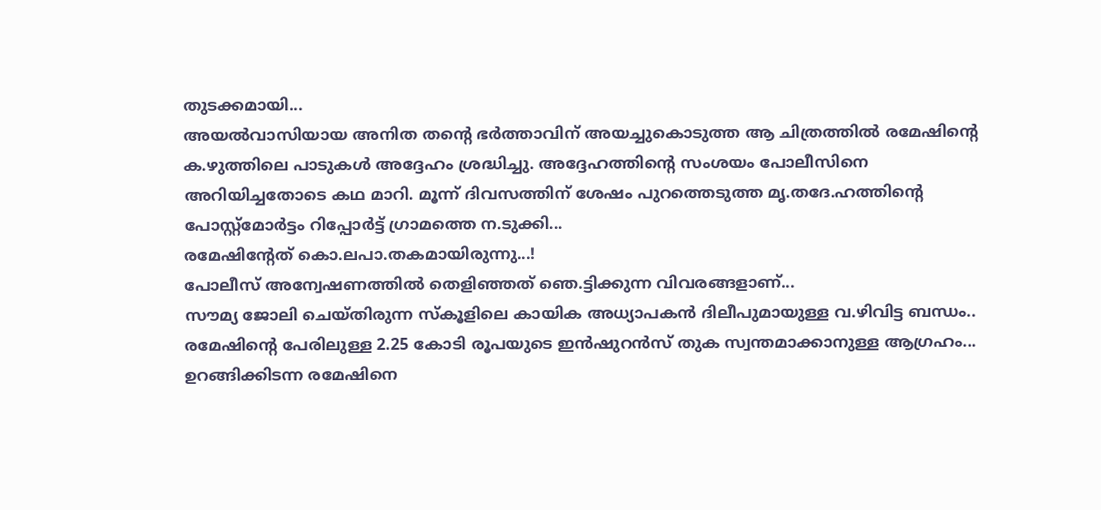തുടക്കമായി...
അയൽവാസിയായ അനിത തന്റെ ഭർത്താവിന് അയച്ചുകൊടുത്ത ആ ചിത്രത്തിൽ രമേഷിന്റെ ക.ഴുത്തിലെ പാടുകൾ അദ്ദേഹം ശ്രദ്ധിച്ചു. അദ്ദേഹത്തിന്റെ സംശയം പോലീസിനെ അറിയിച്ചതോടെ കഥ മാറി. മൂന്ന് ദിവസത്തിന് ശേഷം പുറത്തെടുത്ത മൃ.തദേ.ഹത്തിന്റെ പോസ്റ്റ്മോർട്ടം റിപ്പോർട്ട് ഗ്രാമത്തെ ന.ടുക്കി...
രമേഷിന്റേത് കൊ.ലപാ.തകമായിരുന്നു...!
പോലീസ് അന്വേഷണത്തിൽ തെളിഞ്ഞത് ഞെ.ട്ടിക്കുന്ന വിവരങ്ങളാണ്...
സൗമ്യ ജോലി ചെയ്തിരുന്ന സ്കൂളിലെ കായിക അധ്യാപകൻ ദിലീപുമായുള്ള വ.ഴിവിട്ട ബന്ധം..
രമേഷിന്റെ പേരിലുള്ള 2.25 കോടി രൂപയുടെ ഇൻഷുറൻസ് തുക സ്വന്തമാക്കാനുള്ള ആഗ്രഹം...
ഉറങ്ങിക്കിടന്ന രമേഷിനെ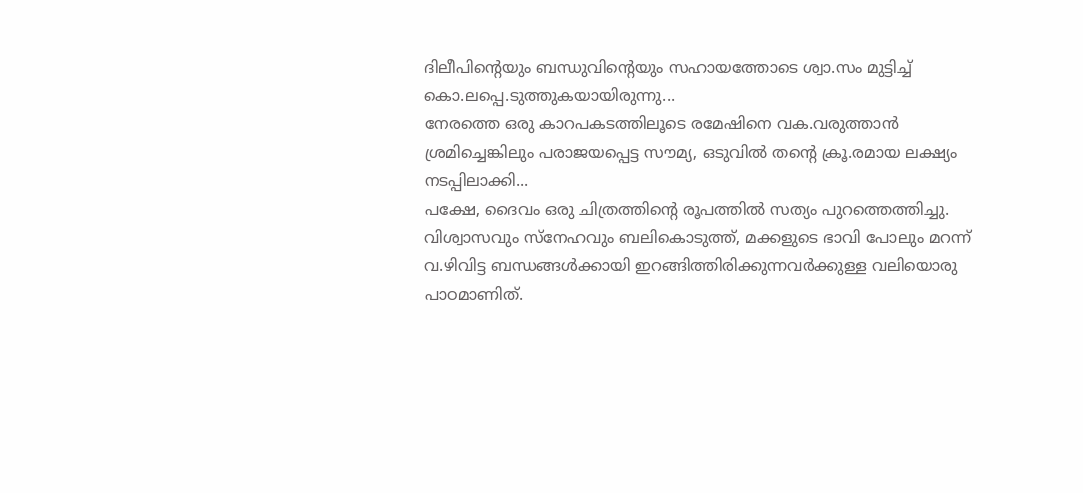ദിലീപിന്റെയും ബന്ധുവിന്റെയും സഹായത്തോടെ ശ്വാ.സം മുട്ടിച്ച് കൊ.ലപ്പെ.ടുത്തുകയായിരുന്നു...
നേരത്തെ ഒരു കാറപകടത്തിലൂടെ രമേഷിനെ വക.വരുത്താൻ ശ്രമിച്ചെങ്കിലും പരാജയപ്പെട്ട സൗമ്യ, ഒടുവിൽ തന്റെ ക്രൂ.രമായ ലക്ഷ്യം നടപ്പിലാക്കി...
പക്ഷേ, ദൈവം ഒരു ചിത്രത്തിന്റെ രൂപത്തിൽ സത്യം പുറത്തെത്തിച്ചു.
വിശ്വാസവും സ്നേഹവും ബലികൊടുത്ത്, മക്കളുടെ ഭാവി പോലും മറന്ന് വ.ഴിവിട്ട ബന്ധങ്ങൾക്കായി ഇറങ്ങിത്തിരിക്കുന്നവർക്കുള്ള വലിയൊരു പാഠമാണിത്.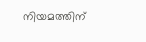നിയമത്തിന്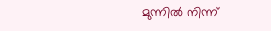മുന്നിൽ നിന്ന്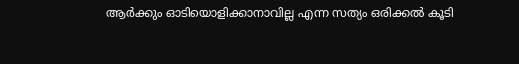ആർക്കും ഓടിയൊളിക്കാനാവില്ല എന്ന സത്യം ഒരിക്കൽ കൂടി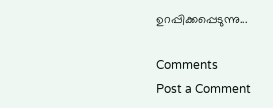ഉറപ്പിക്കപ്പെടുന്നു...

Comments
Post a Comment